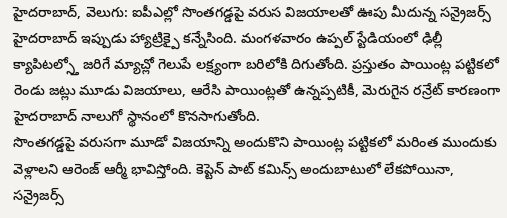హైదరాబాద్, వెలుగు: ఐపీఎల్లో సొంతగడ్డపై వరుస విజయాలతో ఊపు మీదున్న సన్రైజర్స్ హైదరాబాద్ ఇప్పుడు హ్యాట్రిక్పై కన్నేసింది. మంగళవారం ఉప్పల్ స్టేడియంలో ఢిల్లీ క్యాపిటల్స్తో జరిగే మ్యాచ్లో గెలుపే లక్ష్యంగా బరిలోకి దిగుతోంది. ప్రస్తుతం పాయింట్ల పట్టికలో రెండు జట్లు మూడు విజయాలు, ఆరేసి పాయింట్లతో ఉన్నప్పటికీ, మెరుగైన రన్రేట్ కారణంగా హైదరాబాద్ నాలుగో స్థానంలో కొనసాగుతోంది.
సొంతగడ్డపై వరుసగా మూడో విజయాన్ని అందుకొని పాయింట్ల పట్టికలో మరింత ముందుకు వెళ్లాలని ఆరెంజ్ ఆర్మీ భావిస్తోంది. కెప్టెన్ పాట్ కమిన్స్ అందుబాటులో లేకపోయినా, సన్రైజర్స్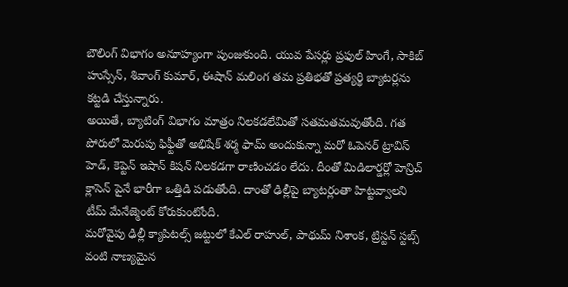బౌలింగ్ విభాగం అనూహ్యంగా పుంజుకుంది. యువ పేసర్లు ప్రఫుల్ హింగే, సాకిబ్ హుస్సేన్, శివాంగ్ కుమార్, ఈషాన్ మలింగ తమ ప్రతిభతో ప్రత్యర్థి బ్యాటర్లను కట్టడి చేస్తున్నారు.
అయితే, బ్యాటింగ్ విభాగం మాత్రం నిలకడలేమితో సతమతమవుతోంది. గత పోరులో మెరుపు ఫిఫ్టీతో అభిషేక్ శర్మ ఫామ్ అందుకున్నా మరో ఓపెనర్ ట్రావిస్ హెడ్, కెప్టెన్ ఇషాన్ కిషన్ నిలకడగా రాణించడం లేదు. దీంతో మిడిలార్డర్లో హెన్రిచ్ క్లాసెన్ పైనే భారీగా ఒత్తిడి పడుతోంది. దాంతో ఢిల్లీపై బ్యాటర్లంతా హిట్టవ్వాలని టీమ్ మేనేజ్మెంట్ కోరుకుంటోంది.
మరోవైపు ఢిల్లీ క్యాపిటల్స్ జట్టులో కేఎల్ రాహుల్, పాథుమ్ నిశాంక, ట్రిస్టన్ స్టబ్స్ వంటి నాణ్యమైన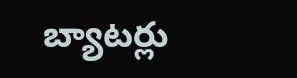బ్యాటర్లు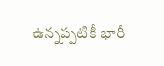ఉన్నప్పటికీ భారీ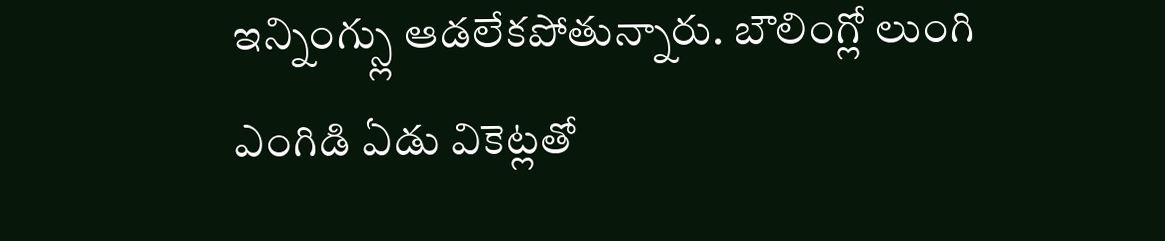ఇన్నింగ్స్లు ఆడలేకపోతున్నారు. బౌలింగ్లో లుంగి ఎంగిడి ఏడు వికెట్లతో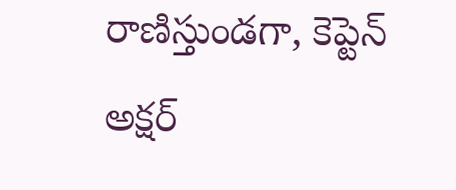రాణిస్తుండగా, కెప్టెన్ అక్షర్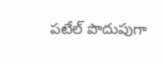పటేల్ పొదుపుగా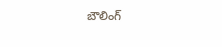బౌలింగ్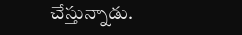చేస్తున్నాడు.